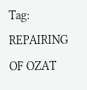Tag: REPAIRING OF OZAT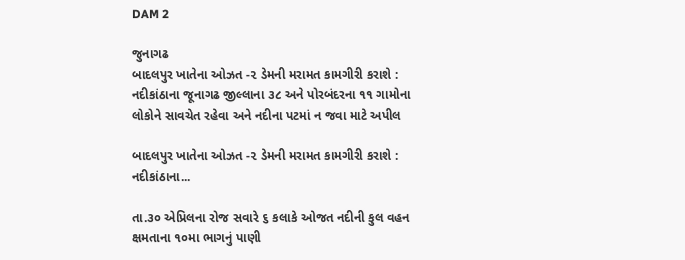DAM 2

જુનાગઢ
બાદલપુર ખાતેના ઓઝત -૨ ડેમની મરામત કામગીરી કરાશે : નદીકાંઠાના જૂનાગઢ જીલ્લાના ૩૮ અને પોરબંદરના ૧૧ ગામોના લોકોને સાવચેત રહેવા અને નદીના પટમાં ન જવા માટે અપીલ

બાદલપુર ખાતેના ઓઝત -૨ ડેમની મરામત કામગીરી કરાશે : નદીકાંઠાના...

તા.૩૦ એપ્રિલના રોજ સવારે ૬ કલાકે ઓજત નદીની કુલ વહન ક્ષમતાના ૧૦મા ભાગનું પાણી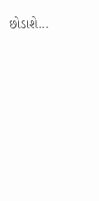છોડાશે...